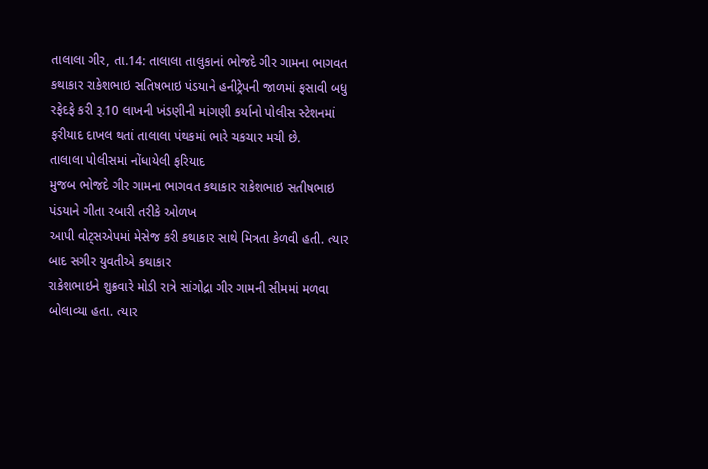તાલાલા ગીર, તા.14: તાલાલા તાલુકાનાં ભોજદે ગીર ગામના ભાગવત કથાકાર રાકેશભાઇ સતિષભાઇ પંડયાને હનીટ્રેપની જાળમાં ફસાવી બધુ રફેદફે કરી રૂ.10 લાખની ખંડણીની માંગણી કર્યાનો પોલીસ સ્ટેશનમાં ફરીયાદ દાખલ થતાં તાલાલા પંથકમાં ભારે ચકચાર મચી છે.
તાલાલા પોલીસમાં નોંધાયેલી ફરિયાદ
મુજબ ભોજદે ગીર ગામના ભાગવત કથાકાર રાકેશભાઇ સતીષભાઇ પંડયાને ગીતા રબારી તરીકે ઓળખ
આપી વોટ્સએપમાં મેસેજ કરી કથાકાર સાથે મિત્રતા કેળવી હતી. ત્યાર બાદ સગીર યુવતીએ કથાકાર
રાકેશભાઇને શુક્રવારે મોડી રાત્રે સાંગોદ્રા ગીર ગામની સીમમાં મળવા બોલાવ્યા હતા. ત્યાર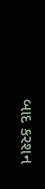બાદ કરશન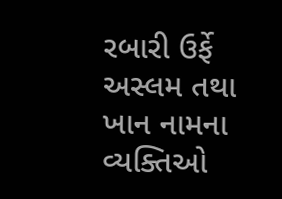રબારી ઉર્ફે અસ્લમ તથા ખાન નામના વ્યક્તિઓ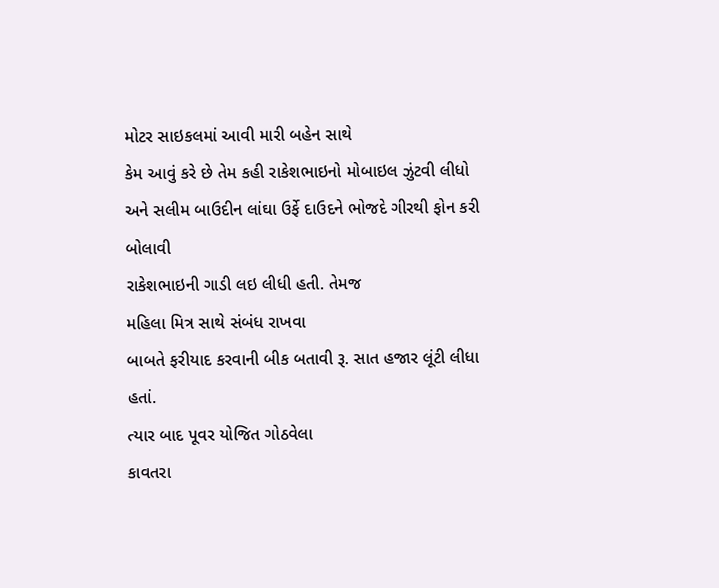મોટર સાઇકલમાં આવી મારી બહેન સાથે
કેમ આવું કરે છે તેમ કહી રાકેશભાઇનો મોબાઇલ ઝુંટવી લીધો અને સલીમ બાઉદીન લાંઘા ઉર્ફે દાઉદને ભોજદે ગીરથી ફોન કરી બોલાવી
રાકેશભાઇની ગાડી લઇ લીધી હતી. તેમજ
મહિલા મિત્ર સાથે સંબંધ રાખવા
બાબતે ફરીયાદ કરવાની બીક બતાવી રૂ. સાત હજાર લૂંટી લીધા હતાં.
ત્યાર બાદ પૂવર યોજિત ગોઠવેલા
કાવતરા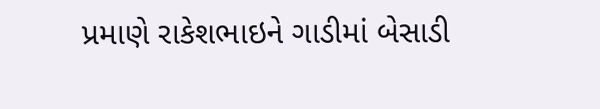પ્રમાણે રાકેશભાઇને ગાડીમાં બેસાડી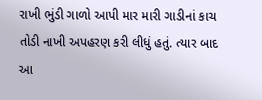રાખી ભુંડી ગાળો આપી માર મારી ગાડીનાં કાચ
તોડી નાખી અપહરણ કરી લીધું હતું. ત્યાર બાદ આ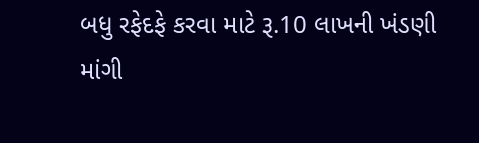બધુ રફેદફે કરવા માટે રૂ.10 લાખની ખંડણી
માંગી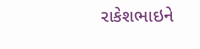રાકેશભાઇને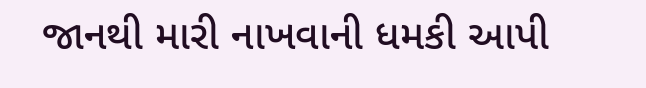જાનથી મારી નાખવાની ધમકી આપી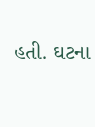હતી. ઘટના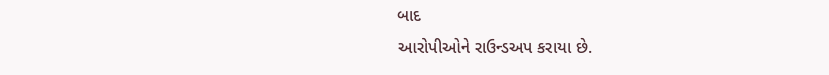બાદ
આરોપીઓને રાઉન્ડઅપ કરાયા છે.